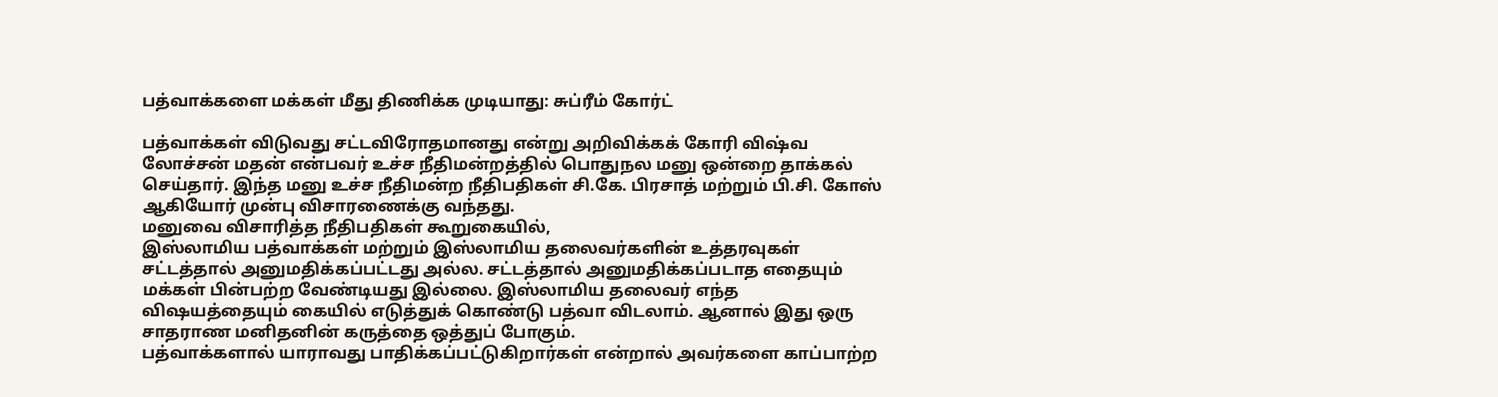பத்வாக்களை மக்கள் மீது திணிக்க முடியாது: சுப்ரீம் கோர்ட்

பத்வாக்கள் விடுவது சட்டவிரோதமானது என்று அறிவிக்கக் கோரி விஷ்வ லோச்சன் மதன் என்பவர் உச்ச நீதிமன்றத்தில் பொதுநல மனு ஒன்றை தாக்கல் செய்தார். இந்த மனு உச்ச நீதிமன்ற நீதிபதிகள் சி.கே. பிரசாத் மற்றும் பி.சி. கோஸ் ஆகியோர் முன்பு விசாரணைக்கு வந்தது.
மனுவை விசாரித்த நீதிபதிகள் கூறுகையில்,
இஸ்லாமிய பத்வாக்கள் மற்றும் இஸ்லாமிய தலைவர்களின் உத்தரவுகள் சட்டத்தால் அனுமதிக்கப்பட்டது அல்ல. சட்டத்தால் அனுமதிக்கப்படாத எதையும் மக்கள் பின்பற்ற வேண்டியது இல்லை. இஸ்லாமிய தலைவர் எந்த விஷயத்தையும் கையில் எடுத்துக் கொண்டு பத்வா விடலாம். ஆனால் இது ஒரு சாதராண மனிதனின் கருத்தை ஒத்துப் போகும்.
பத்வாக்களால் யாராவது பாதிக்கப்பட்டுகிறார்கள் என்றால் அவர்களை காப்பாற்ற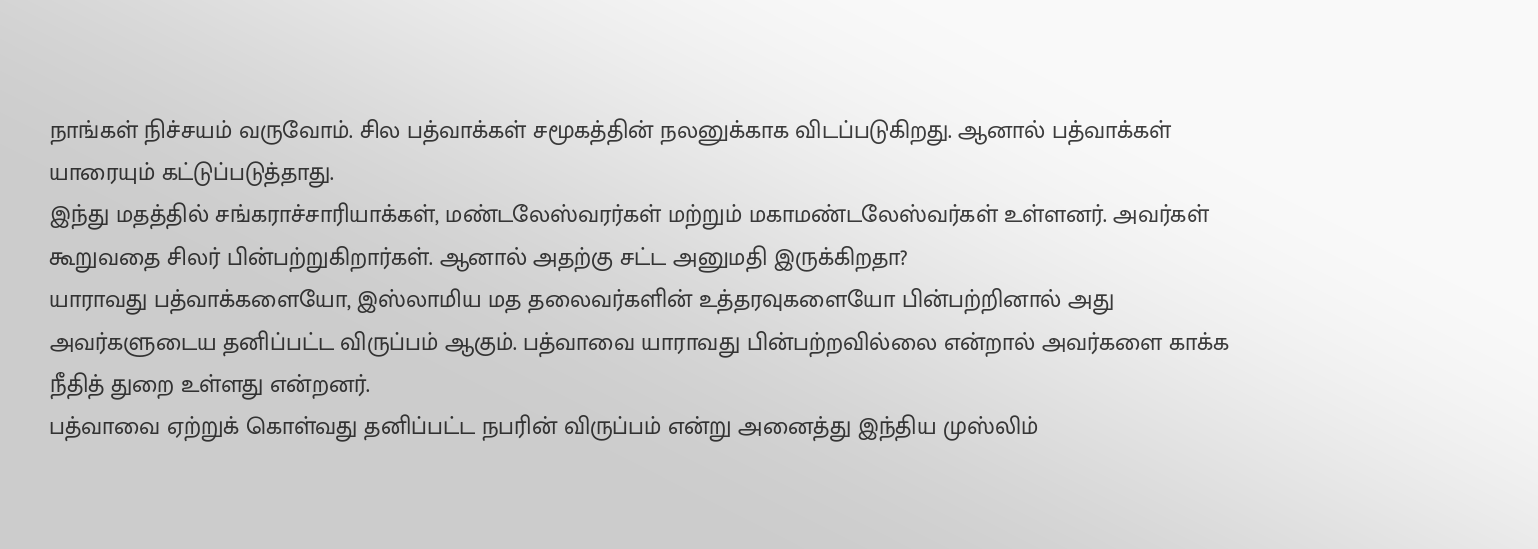நாங்கள் நிச்சயம் வருவோம். சில பத்வாக்கள் சமூகத்தின் நலனுக்காக விடப்படுகிறது. ஆனால் பத்வாக்கள் யாரையும் கட்டுப்படுத்தாது.
இந்து மதத்தில் சங்கராச்சாரியாக்கள், மண்டலேஸ்வரர்கள் மற்றும் மகாமண்டலேஸ்வர்கள் உள்ளனர். அவர்கள் கூறுவதை சிலர் பின்பற்றுகிறார்கள். ஆனால் அதற்கு சட்ட அனுமதி இருக்கிறதா?
யாராவது பத்வாக்களையோ, இஸ்லாமிய மத தலைவர்களின் உத்தரவுகளையோ பின்பற்றினால் அது அவர்களுடைய தனிப்பட்ட விருப்பம் ஆகும். பத்வாவை யாராவது பின்பற்றவில்லை என்றால் அவர்களை காக்க நீதித் துறை உள்ளது என்றனர்.
பத்வாவை ஏற்றுக் கொள்வது தனிப்பட்ட நபரின் விருப்பம் என்று அனைத்து இந்திய முஸ்லிம்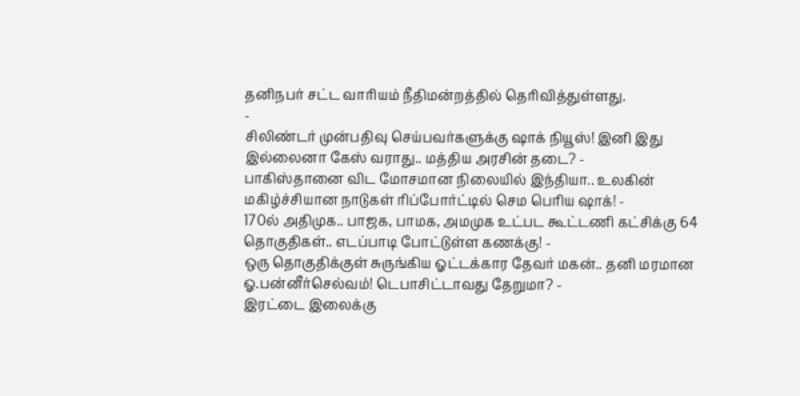தனிநபர் சட்ட வாரியம் நீதிமன்றத்தில் தெரிவித்துள்ளது.
-
சிலிண்டர் முன்பதிவு செய்பவர்களுக்கு ஷாக் நியூஸ்! இனி இது இல்லைனா கேஸ் வராது.. மத்திய அரசின் தடை? -
பாகிஸ்தானை விட மோசமான நிலையில் இந்தியா.. உலகின் மகிழ்ச்சியான நாடுகள் ரிப்போர்ட்டில் செம பெரிய ஷாக்! -
170ல் அதிமுக.. பாஜக, பாமக, அமமுக உட்பட கூட்டணி கட்சிக்கு 64 தொகுதிகள்.. எடப்பாடி போட்டுள்ள கணக்கு! -
ஒரு தொகுதிக்குள் சுருங்கிய ஓட்டக்கார தேவர் மகன்.. தனி மரமான ஓ.பன்னீர்செல்வம்! டெபாசிட்டாவது தேறுமா? -
இரட்டை இலைக்கு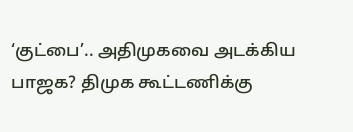‘குட்பை’.. அதிமுகவை அடக்கிய பாஜக? திமுக கூட்டணிக்கு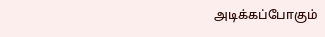அடிக்கப்போகும்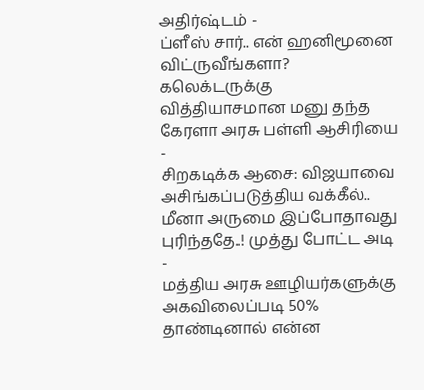அதிர்ஷ்டம் -
ப்ளீஸ் சார்.. என் ஹனிமூனை விட்ருவீங்களா? கலெக்டருக்கு வித்தியாசமான மனு தந்த கேரளா அரசு பள்ளி ஆசிரியை -
சிறகடிக்க ஆசை: விஜயாவை அசிங்கப்படுத்திய வக்கீல்.. மீனா அருமை இப்போதாவது புரிந்ததே..! முத்து போட்ட அடி -
மத்திய அரசு ஊழியர்களுக்கு அகவிலைப்படி 50% தாண்டினால் என்ன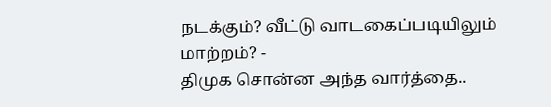நடக்கும்? வீட்டு வாடகைப்படியிலும் மாற்றம்? -
திமுக சொன்ன அந்த வார்த்தை..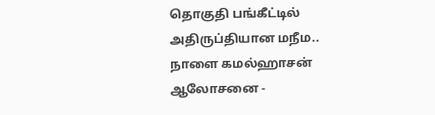தொகுதி பங்கீட்டில் அதிருப்தியான மநீம.. நாளை கமல்ஹாசன் ஆலோசனை -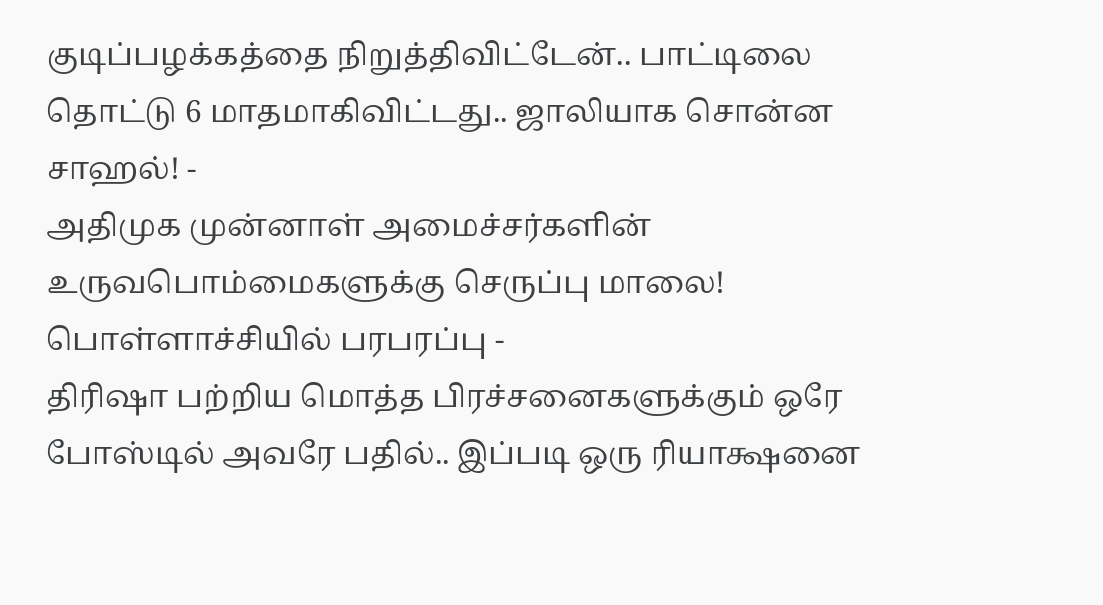குடிப்பழக்கத்தை நிறுத்திவிட்டேன்.. பாட்டிலை தொட்டு 6 மாதமாகிவிட்டது.. ஜாலியாக சொன்ன சாஹல்! -
அதிமுக முன்னாள் அமைச்சர்களின் உருவபொம்மைகளுக்கு செருப்பு மாலை! பொள்ளாச்சியில் பரபரப்பு -
திரிஷா பற்றிய மொத்த பிரச்சனைகளுக்கும் ஒரே போஸ்டில் அவரே பதில்.. இப்படி ஒரு ரியாக்ஷனை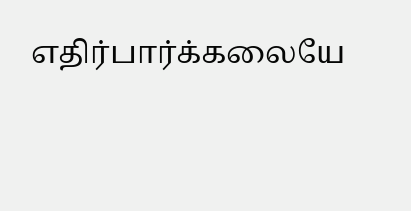எதிர்பார்க்கலையே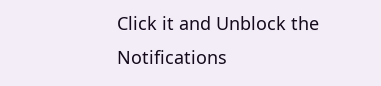Click it and Unblock the Notifications